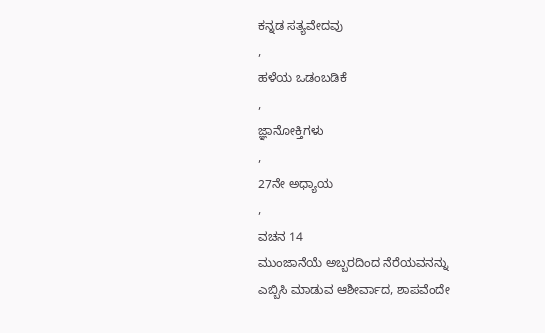ಕನ್ನಡ ಸತ್ಯವೇದವು
,
ಹಳೆಯ ಒಡಂಬಡಿಕೆ
,
ಜ್ಞಾನೋಕ್ತಿಗಳು
,
27ನೇ ಅಧ್ಯಾಯ
,
ವಚನ 14
ಮುಂಜಾನೆಯೆ ಅಬ್ಬರದಿಂದ ನೆರೆಯವನನ್ನು ಎಬ್ಬಿಸಿ ಮಾಡುವ ಆಶೀರ್ವಾದ, ಶಾಪವೆಂದೇ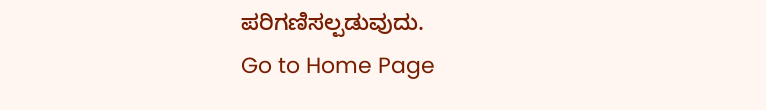ಪರಿಗಣಿಸಲ್ಪಡುವುದು.
Go to Home Page